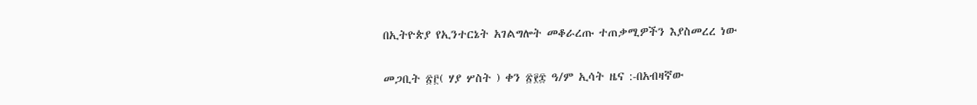በኢትዮጵያ የኢንተርኔት አገልግሎት መቆራረጡ ተጠቃሚዎችን እያስመረረ ነው

መጋቢት ፳፫( ሃያ ሦስት ) ቀን ፳፻፰ ዓ/ም ኢሳት ዜና :-በአብዛኛው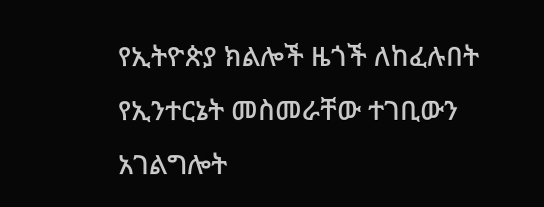የኢትዮጵያ ክልሎች ዜጎች ለከፈሉበት የኢንተርኔት መስመራቸው ተገቢውን አገልግሎት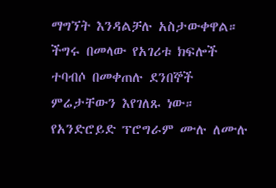ማግኘት እንዳልቻሉ አስታውቀዋል።
ችግሩ በመላው የአገሪቱ ክፍሎች ተባብሶ በመቀጠሉ ደንበኞች ምሬታቸውን እየገለጹ ነው።
የአንድሮይድ ፕሮግራም ሙሉ ለሙሉ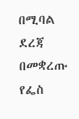በሚባል ደረጃ በመቋረጡ የፌስ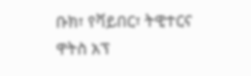ቡክ፣ የቫይበር፣ ትዊተርና ዋትስ አፕ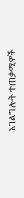አገልግሎት ተጠቃሚዎች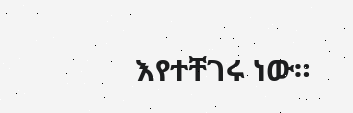እየተቸገሩ ነው።